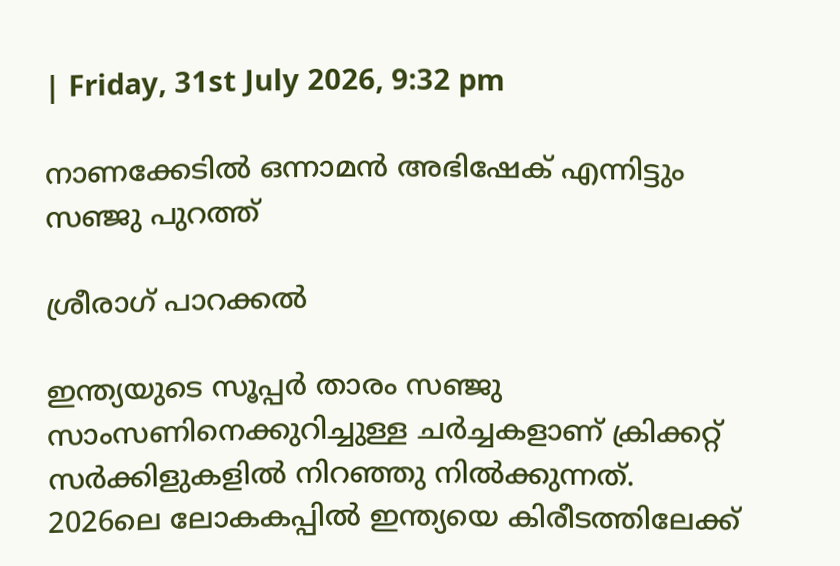| Friday, 31st July 2026, 9:32 pm

നാണക്കേടില്‍ ഒന്നാമന്‍ അഭിഷേക് എന്നിട്ടും സഞ്ജു പുറത്ത്

ശ്രീരാഗ് പാറക്കല്‍

ഇന്ത്യയുടെ സൂപ്പര്‍ താരം സഞ്ജു സാംസണിനെക്കുറിച്ചുള്ള ചര്‍ച്ചകളാണ് ക്രിക്കറ്റ് സര്‍ക്കിളുകളില്‍ നിറഞ്ഞു നില്‍ക്കുന്നത്. 2026ലെ ലോകകപ്പില്‍ ഇന്ത്യയെ കിരീടത്തിലേക്ക്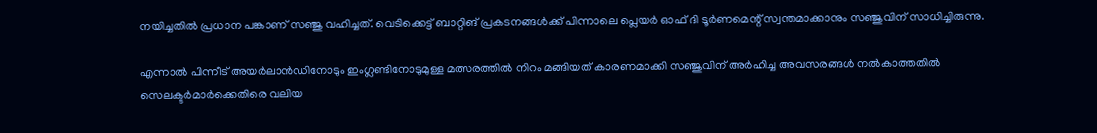നയിച്ചതില്‍ പ്രധാന പങ്കാണ് സഞ്ജു വഹിച്ചത്. വെടിക്കെട്ട് ബാറ്റിങ് പ്രകടനങ്ങള്‍ക്ക് പിന്നാലെ പ്ലെയര്‍ ഓഫ് ദി ടൂര്‍ണമെന്റ് സ്വന്തമാക്കാനും സഞ്ജുവിന് സാധിച്ചിരുന്നു.

എന്നാല്‍ പിന്നീട് അയര്‍ലാന്‍ഡിനോടും ഇംഗ്ലണ്ടിനോടുമുള്ള മത്സരത്തില്‍ നിറം മങ്ങിയത് കാരണമാക്കി സഞ്ജുവിന് അര്‍ഹിച്ച അവസരങ്ങള്‍ നല്‍കാത്തതില്‍ സെലക്ടര്‍മാര്‍ക്കെതിരെ വലിയ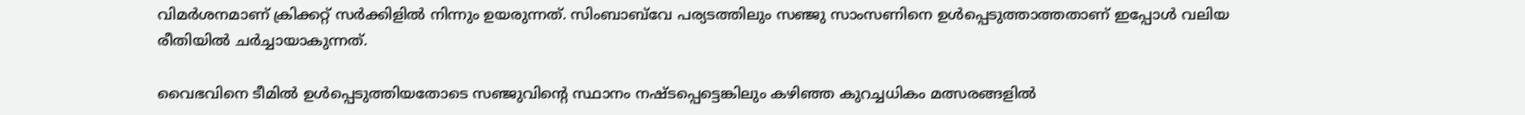വിമര്‍ശനമാണ് ക്രിക്കറ്റ് സര്‍ക്കിളില്‍ നിന്നും ഉയരുന്നത്. സിംബാബ്‌വേ പര്യടത്തിലും സഞ്ജു സാംസണിനെ ഉള്‍പ്പെടുത്താത്തതാണ് ഇപ്പോള്‍ വലിയ രീതിയില്‍ ചര്‍ച്ചായാകുന്നത്.

വൈഭവിനെ ടീമില്‍ ഉള്‍പ്പെടുത്തിയതോടെ സഞ്ജുവിന്റെ സ്ഥാനം നഷ്ടപ്പെട്ടെങ്കിലും കഴിഞ്ഞ കുറച്ചധികം മത്സരങ്ങളില്‍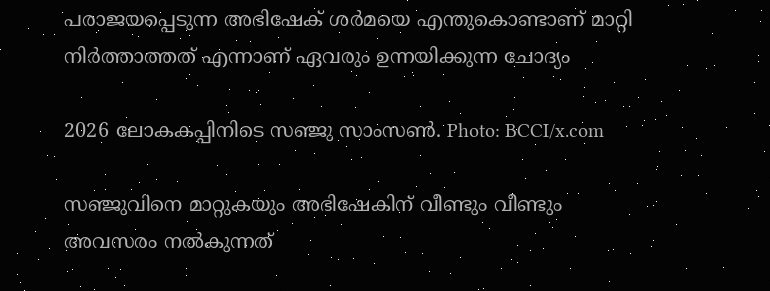പരാജയപ്പെടുന്ന അഭിഷേക് ശര്‍മയെ എന്തുകൊണ്ടാണ് മാറ്റി നിര്‍ത്താത്തത് എന്നാണ് ഏവരും ഉന്നയിക്കുന്ന ചോദ്യം

2026 ലോകകപ്പിനിടെ സഞ്ജു സാംസൺ. Photo: BCCI/x.com

സഞ്ജുവിനെ മാറ്റുകയും അഭിഷേകിന് വീണ്ടും വീണ്ടും അവസരം നല്‍കുന്നത്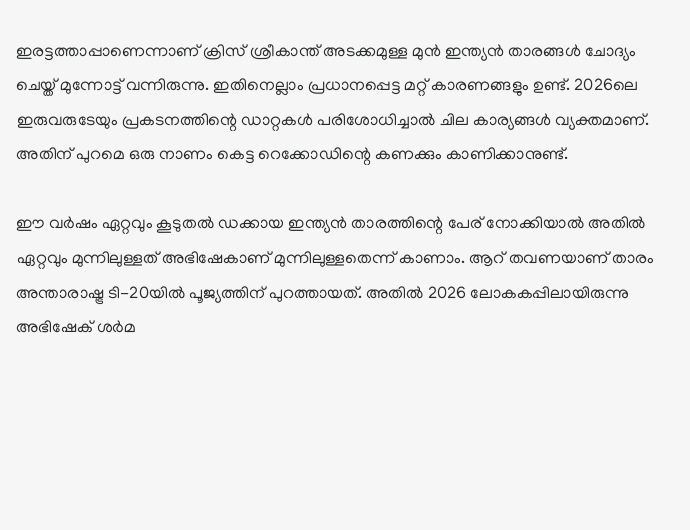ഇരട്ടത്താപ്പാണെന്നാണ് ക്രിസ് ശ്രീകാന്ത് അടക്കമുള്ള മുന്‍ ഇന്ത്യന്‍ താരങ്ങള്‍ ചോദ്യം ചെയ്ത് മുന്നോട്ട് വന്നിരുന്നു. ഇതിനെല്ലാം പ്രധാനപ്പെട്ട മറ്റ് കാരണങ്ങളും ഉണ്ട്. 2026ലെ ഇരുവരുടേയും പ്രകടനത്തിന്റെ ഡാറ്റകള്‍ പരിശോധിച്ചാല്‍ ചില കാര്യങ്ങള്‍ വ്യക്തമാണ്. അതിന് പുറമെ ഒരു നാണം കെട്ട റെക്കോഡിന്റെ കണക്കും കാണിക്കാനുണ്ട്.

ഈ വര്‍ഷം ഏറ്റവും കൂടുതല്‍ ഡക്കായ ഇന്ത്യന്‍ താരത്തിന്റെ പേര് നോക്കിയാല്‍ അതില്‍ ഏറ്റവും മുന്നിലുള്ളത് അഭിഷേകാണ് മുന്നിലുള്ളതെന്ന് കാണാം. ആറ് തവണയാണ് താരം അന്താരാഷ്ട്ര ടി-20യില്‍ പൂജ്യത്തിന് പുറത്തായത്. അതില്‍ 2026 ലോകകപ്പിലായിരുന്നു അഭിഷേക് ശര്‍മ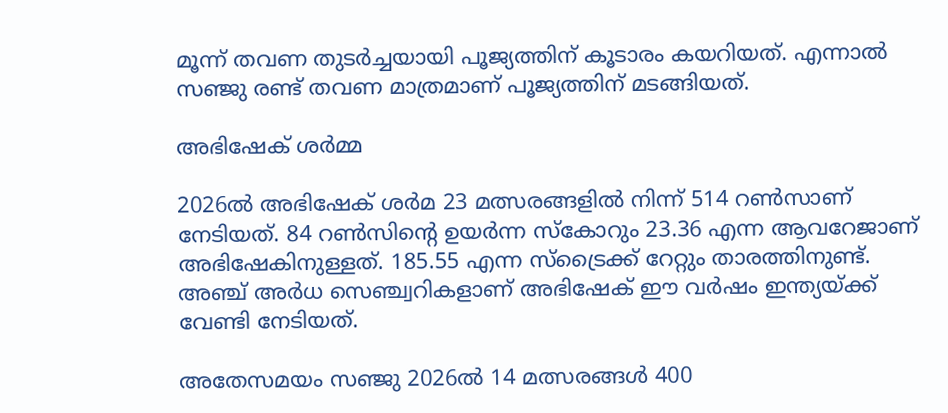മൂന്ന് തവണ തുടര്‍ച്ചയായി പൂജ്യത്തിന് കൂടാരം കയറിയത്. എന്നാല്‍ സഞ്ജു രണ്ട് തവണ മാത്രമാണ് പൂജ്യത്തിന് മടങ്ങിയത്.

അഭിഷേക് ശർമ്മ

2026ല്‍ അഭിഷേക് ശര്‍മ 23 മത്സരങ്ങളില്‍ നിന്ന് 514 റണ്‍സാണ് നേടിയത്. 84 റണ്‍സിന്റെ ഉയര്‍ന്ന സ്‌കോറും 23.36 എന്ന ആവറേജാണ് അഭിഷേകിനുള്ളത്. 185.55 എന്ന സ്‌ട്രൈക്ക് റേറ്റും താരത്തിനുണ്ട്. അഞ്ച് അര്‍ധ സെഞ്ച്വറികളാണ് അഭിഷേക് ഈ വര്‍ഷം ഇന്ത്യയ്ക്ക് വേണ്ടി നേടിയത്.

അതേസമയം സഞ്ജു 2026ല്‍ 14 മത്സരങ്ങള്‍ 400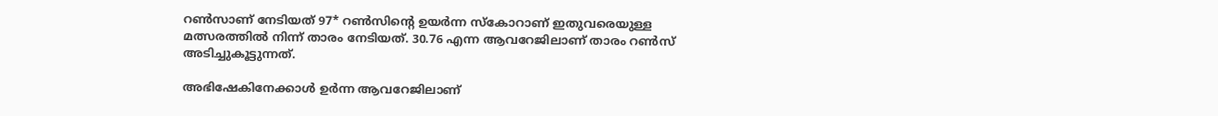റണ്‍സാണ് നേടിയത് 97* റണ്‍സിന്റെ ഉയര്‍ന്ന സ്‌കോറാണ് ഇതുവരെയുള്ള മത്സരത്തില്‍ നിന്ന് താരം നേടിയത്. 30.76 എന്ന ആവറേജിലാണ് താരം റണ്‍സ് അടിച്ചുകൂട്ടുന്നത്.

അഭിഷേകിനേക്കാള്‍ ഉര്‍ന്ന ആവറേജിലാണ്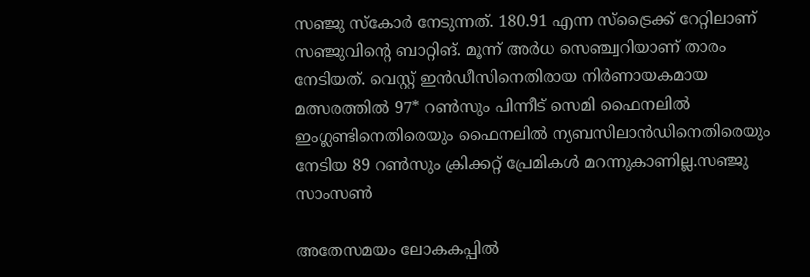സഞ്ജു സ്‌കോര്‍ നേടുന്നത്. 180.91 എന്ന സ്‌ട്രൈക്ക് റേറ്റിലാണ് സഞ്ജുവിന്റെ ബാറ്റിങ്. മൂന്ന് അര്‍ധ സെഞ്ച്വറിയാണ് താരം നേടിയത്. വെസ്റ്റ് ഇന്‍ഡീസിനെതിരായ നിര്‍ണായകമായ മത്സരത്തില്‍ 97* റണ്‍സും പിന്നീട് സെമി ഫൈനലില്‍ ഇംഗ്ലണ്ടിനെതിരെയും ഫൈനലില്‍ ന്യബസിലാന്‍ഡിനെതിരെയും നേടിയ 89 റണ്‍സും ക്രിക്കറ്റ് പ്രേമികള്‍ മറന്നുകാണില്ല.സഞ്ജു സാംസൺ

അതേസമയം ലോകകപ്പില്‍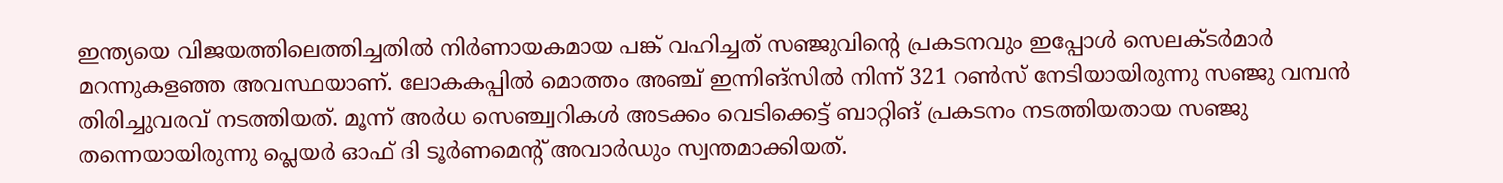ഇന്ത്യയെ വിജയത്തിലെത്തിച്ചതില്‍ നിര്‍ണായകമായ പങ്ക് വഹിച്ചത് സഞ്ജുവിന്റെ പ്രകടനവും ഇപ്പോള്‍ സെലക്ടര്‍മാര്‍ മറന്നുകളഞ്ഞ അവസ്ഥയാണ്. ലോകകപ്പില്‍ മൊത്തം അഞ്ച് ഇന്നിങ്‌സില്‍ നിന്ന് 321 റണ്‍സ് നേടിയായിരുന്നു സഞ്ജു വമ്പന്‍ തിരിച്ചുവരവ് നടത്തിയത്. മൂന്ന് അര്‍ധ സെഞ്ച്വറികള്‍ അടക്കം വെടിക്കെട്ട് ബാറ്റിങ് പ്രകടനം നടത്തിയതായ സഞ്ജു തന്നെയായിരുന്നു പ്ലെയര്‍ ഓഫ് ദി ടൂര്‍ണമെന്റ് അവാര്‍ഡും സ്വന്തമാക്കിയത്.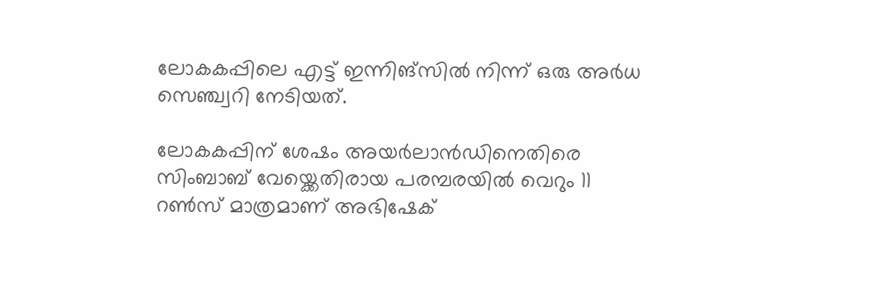ലോകകപ്പിലെ എട്ട് ഇന്നിങ്സില്‍ നിന്ന് ഒരു അര്‍ധ സെഞ്ച്വറി നേടിയത്.

ലോകകപ്പിന് ശേഷം അയര്‍ലാന്‍ഡിനെതിരെ സിംബാബ് വേയ്ക്കെതിരായ പരമ്പരയില്‍ വെറും 11 റണ്‍സ് മാത്രമാണ് അഭിഷേക്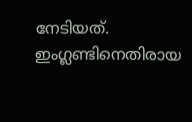നേടിയത്. ഇംഗ്ലണ്ടിനെതിരായ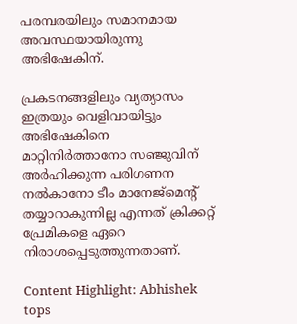പരമ്പരയിലും സമാനമായ അവസ്ഥയായിരുന്നു അഭിഷേകിന്.

പ്രകടനങ്ങളിലും വ്യത്യാസം ഇത്രയും വെളിവായിട്ടും അഭിഷേകിനെ മാറ്റിനിര്‍ത്താനോ സഞ്ജുവിന് അര്‍ഹിക്കുന്ന പരിഗണന നല്‍കാനോ ടീം മാനേജ്മെന്റ് തയ്യാറാകുന്നില്ല എന്നത് ക്രിക്കറ്റ് പ്രേമികളെ ഏറെ നിരാശപ്പെടുത്തുന്നതാണ്.

Content Highlight: Abhishek tops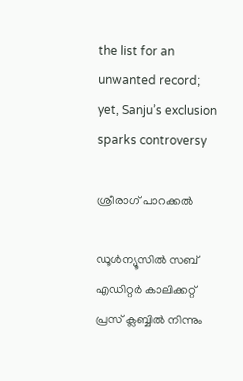the list for an unwanted record; yet, Sanju’s exclusion sparks controversy

ശ്രീരാഗ് പാറക്കല്‍

ഡൂള്‍ന്യൂസില്‍ സബ് എഡിറ്റര്‍ കാലിക്കറ്റ് പ്രസ് ക്ലബ്ബില്‍ നിന്നും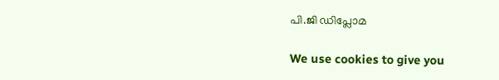പി.ജി ഡിപ്ലോമ

We use cookies to give you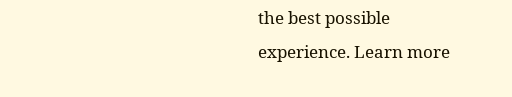the best possible experience. Learn more